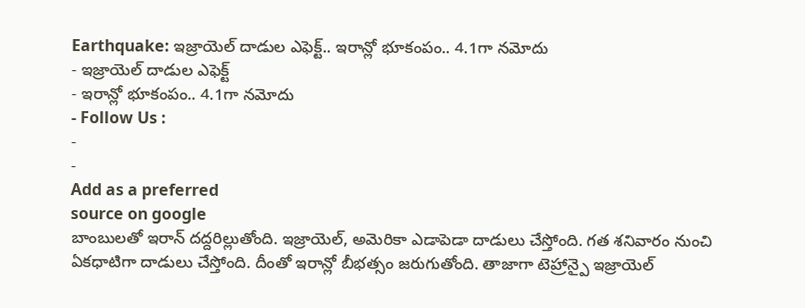Earthquake: ఇజ్రాయెల్ దాడుల ఎఫెక్ట్.. ఇరాన్లో భూకంపం.. 4.1గా నమోదు
- ఇజ్రాయెల్ దాడుల ఎఫెక్ట్
- ఇరాన్లో భూకంపం.. 4.1గా నమోదు
- Follow Us :
-
-
Add as a preferred
source on google
బాంబులతో ఇరాన్ దద్దరిల్లుతోంది. ఇజ్రాయెల్, అమెరికా ఎడాపెడా దాడులు చేస్తోంది. గత శనివారం నుంచి ఏకధాటిగా దాడులు చేస్తోంది. దీంతో ఇరాన్లో బీభత్సం జరుగుతోంది. తాజాగా టెహ్రాన్పై ఇజ్రాయెల్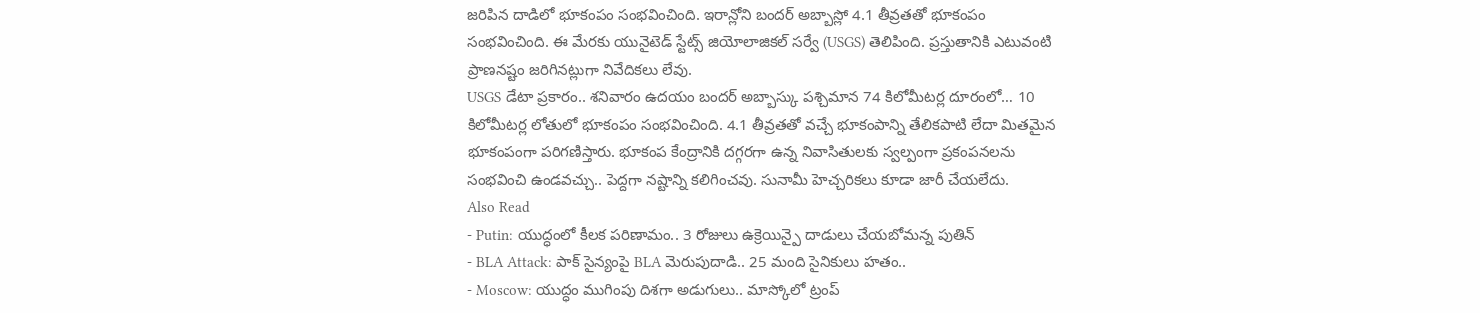జరిపిన దాడిలో భూకంపం సంభవించింది. ఇరాన్లోని బందర్ అబ్బాస్లో 4.1 తీవ్రతతో భూకంపం సంభవించింది. ఈ మేరకు యునైటెడ్ స్టేట్స్ జియోలాజికల్ సర్వే (USGS) తెలిపింది. ప్రస్తుతానికి ఎటువంటి ప్రాణనష్టం జరిగినట్లుగా నివేదికలు లేవు.
USGS డేటా ప్రకారం.. శనివారం ఉదయం బందర్ అబ్బాస్కు పశ్చిమాన 74 కిలోమీటర్ల దూరంలో… 10 కిలోమీటర్ల లోతులో భూకంపం సంభవించింది. 4.1 తీవ్రతతో వచ్చే భూకంపాన్ని తేలికపాటి లేదా మితమైన భూకంపంగా పరిగణిస్తారు. భూకంప కేంద్రానికి దగ్గరగా ఉన్న నివాసితులకు స్వల్పంగా ప్రకంపనలను సంభవించి ఉండవచ్చు.. పెద్దగా నష్టాన్ని కలిగించవు. సునామీ హెచ్చరికలు కూడా జారీ చేయలేదు.
Also Read
- Putin: యుద్ధంలో కీలక పరిణామం.. 3 రోజులు ఉక్రెయిన్పై దాడులు చేయబోమన్న పుతిన్
- BLA Attack: పాక్ సైన్యంపై BLA మెరుపుదాడి.. 25 మంది సైనికులు హతం..
- Moscow: యుద్ధం ముగింపు దిశగా అడుగులు.. మాస్కోలో ట్రంప్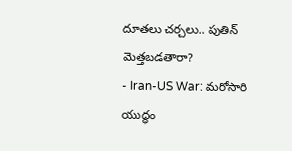దూతలు చర్చలు.. పుతిన్ మెత్తబడతారా?
- Iran-US War: మరోసారి యుద్ధం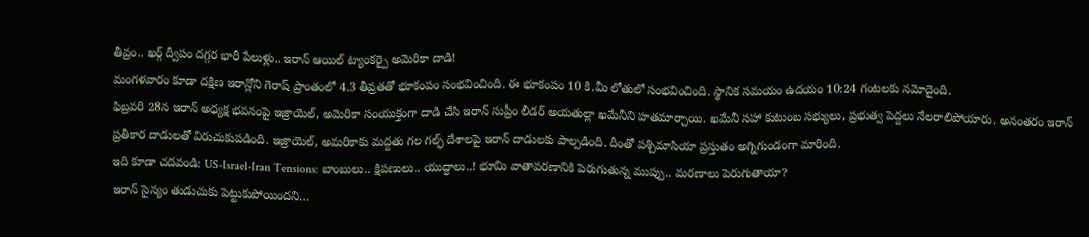తీవ్రం.. ఖర్గ్ ద్వీపం దగ్గర భారీ పేలుళ్లు.. ఇరాన్ ఆయిల్ ట్యాంకర్పై అమెరికా దాడి!
మంగళవారం కూడా దక్షిణ ఇరాన్లోని గెరాష్ ప్రాంతంలో 4.3 తీవ్రతతో భూకంపం సంభవించింది. ఈ భూకంపం 10 కి.మీ లోతులో సంభవించింది. స్థానిక సమయం ఉదయం 10:24 గంటలకు నమోదైంది.
ఫిబ్రవరి 28న ఇరాన్ అధ్యక్ష భవనంపై ఇజ్రాయెల్, అమెరికా సంయుక్తంగా దాడి చేసి ఇరాన్ సుప్రీం లీడర్ అయతుల్లా ఖమేనీని హతమార్చాయి. ఖమేనీ సహా కుటుంబ సభ్యులు, ప్రభుత్వ పెద్దలు నేలరాలిపోయారు. అనంతరం ఇరాన్ ప్రతీకార దాడులతో విరుచుకుపడింది. ఇజ్రాయెల్, అమరికాకు మద్దతు గల గల్ఫ్ దేశాలపై ఇరాన్ దాడులకు పాల్పడింది. దీంతో పశ్చిమాసియా ప్రస్తుతం అగ్నిగుండంగా మారింది.
ఇది కూడా చదవండి: US-Israel-Iran Tensions: బాంబులు.. క్షిపణులు.. యుద్ధాలు..! భూమి వాతావరణానికి పెరుగుతున్న ముప్పు.. మరణాలు పెరుగుతాయా?
ఇరాన్ సైన్యం తుడుచుకు పెట్టుకుపోయిందని…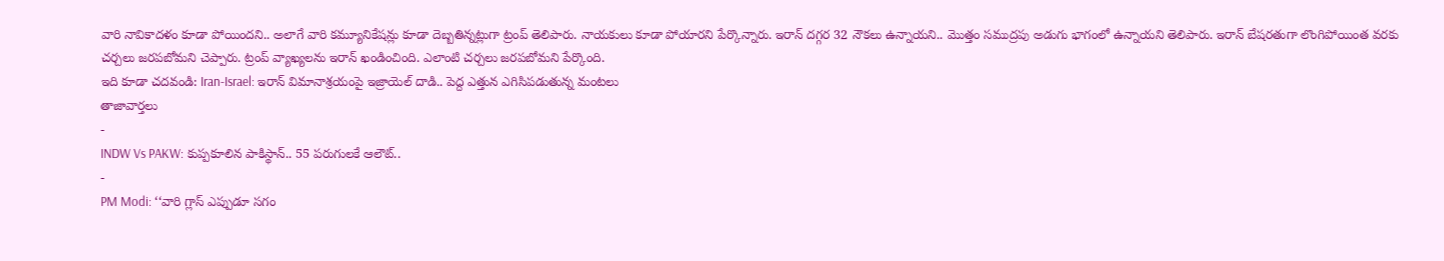వారి నావికాదళం కూడా పోయిందని.. అలాగే వారి కమ్యూనికేషన్లు కూడా దెబ్బతిన్నట్లుగా ట్రంప్ తెలిపారు. నాయకులు కూడా పోయారని పేర్కొన్నారు. ఇరాన్ దగ్గర 32 నౌకలు ఉన్నాయని.. మొత్తం సముద్రపు అడుగు భాగంలో ఉన్నాయని తెలిపారు. ఇరాన్ బేషరతుగా లొంగిపోయింత వరకు చర్చలు జరపబోమని చెప్పారు. ట్రంప్ వ్యాఖ్యలను ఇరాన్ ఖండించింది. ఎలాంటి చర్చలు జరపబోమని పేర్కొంది.
ఇది కూడా చదవండి: Iran-Israel: ఇరాన్ విమానాశ్రయంపై ఇజ్రాయెల్ దాడి.. పెద్ద ఎత్తున ఎగిసిపడుతున్న మంటలు
తాజావార్తలు
-
INDW Vs PAKW: కుప్పకూలిన పాకిస్థాన్.. 55 పరుగులకే ఆలౌట్..
-
PM Modi: ‘‘వారి గ్లాస్ ఎప్పుడూ సగం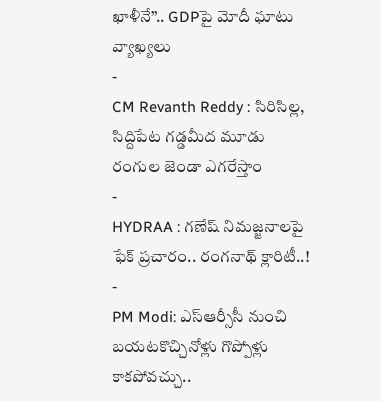ఖాళీనే’’.. GDPపై మోదీ ఘాటు వ్యాఖ్యలు
-
CM Revanth Reddy : సిరిసిల్ల, సిద్దిపేట గడ్డమీద మూడు రంగుల జెండా ఎగరేస్తాం
-
HYDRAA : గణేష్ నిమజ్జనాలపై ఫేక్ ప్రచారం.. రంగనాథ్ క్లారిటీ..!
-
PM Modi: ఎస్ఆర్సీసీ నుంచి బయటకొచ్చినోళ్లు గొప్పోళ్లు కాకపోవచ్చు..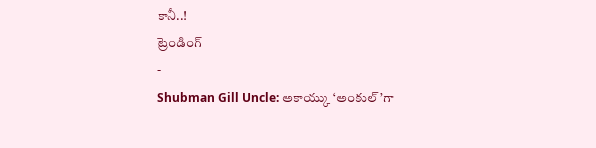కానీ..!
ట్రెండింగ్
-
Shubman Gill Uncle: అకాయ్కు ‘అంకుల్’గా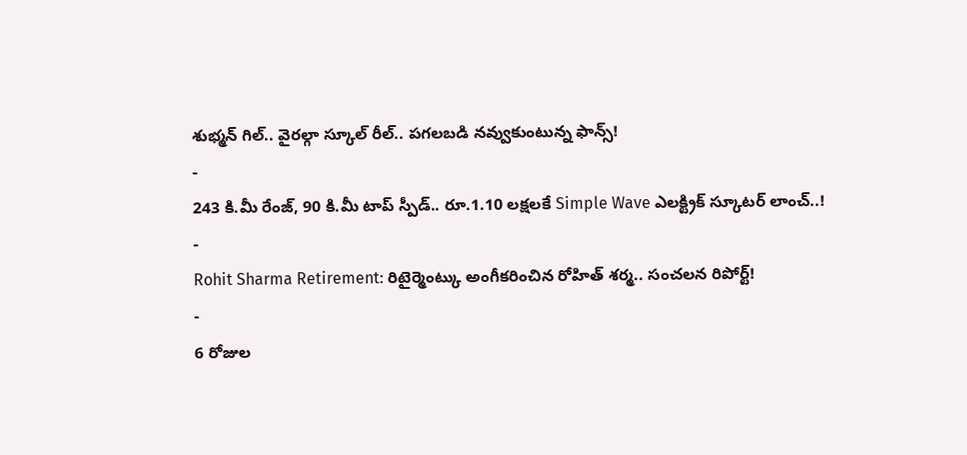శుభ్మన్ గిల్.. వైరల్గా స్కూల్ రీల్.. పగలబడి నవ్వుకుంటున్న ఫాన్స్!
-
243 కి.మీ రేంజ్, 90 కి.మీ టాప్ స్పీడ్.. రూ.1.10 లక్షలకే Simple Wave ఎలక్ట్రిక్ స్కూటర్ లాంచ్..!
-
Rohit Sharma Retirement: రిటైర్మెంట్కు అంగీకరించిన రోహిత్ శర్మ.. సంచలన రిపోర్ట్!
-
6 రోజుల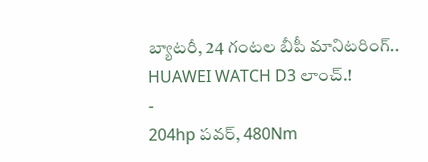బ్యాటరీ, 24 గంటల బీపీ మానిటరింగ్.. HUAWEI WATCH D3 లాంచ్.!
-
204hp పవర్, 480Nm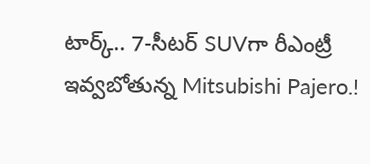టార్క్.. 7-సీటర్ SUVగా రీఎంట్రీ ఇవ్వబోతున్న Mitsubishi Pajero.!